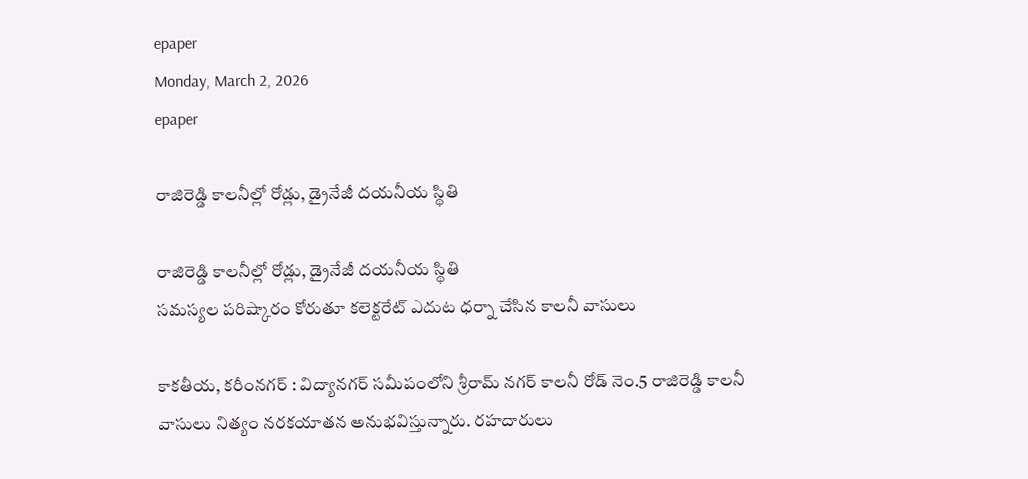epaper
Monday, March 2, 2026
epaper

రాజిరెడ్డి కాలనీల్లో రోడ్లు, డ్రైనేజీ దయనీయ స్థితి

రాజిరెడ్డి కాలనీల్లో రోడ్లు, డ్రైనేజీ దయనీయ స్థితి
సమస్యల పరిష్కారం కోరుతూ కలెక్టరేట్ ఎదుట ధర్నా చేసిన కాలనీ వాసులు

కాకతీయ, కరీంనగర్‌ : విద్యానగర్ సమీపంలోని శ్రీరామ్ నగర్ కాలనీ రోడ్ నెం.5 రాజిరెడ్డి కాలనీ వాసులు నిత్యం నరకయాతన అనుభవిస్తున్నారు. రహదారులు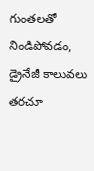గుంతలతో నిండిపోవడం, డ్రైనేజీ కాలువలు తరచూ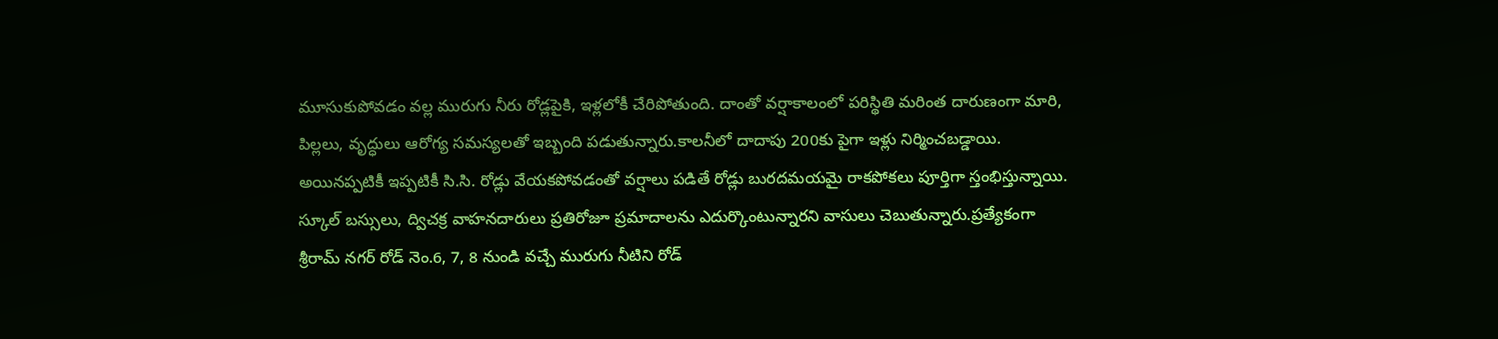మూసుకుపోవడం వల్ల మురుగు నీరు రోడ్లపైకి, ఇళ్లలోకీ చేరిపోతుంది. దాంతో వర్షాకాలంలో పరిస్థితి మరింత దారుణంగా మారి, పిల్లలు, వృద్ధులు ఆరోగ్య సమస్యలతో ఇబ్బంది పడుతున్నారు.కాలనీలో దాదాపు 200కు పైగా ఇళ్లు నిర్మించబడ్డాయి. అయినప్పటికీ ఇప్పటికీ సి.సి. రోడ్లు వేయకపోవడంతో వర్షాలు పడితే రోడ్లు బురదమయమై రాకపోకలు పూర్తిగా స్తంభిస్తున్నాయి. స్కూల్ బస్సులు, ద్విచక్ర వాహనదారులు ప్రతిరోజూ ప్రమాదాలను ఎదుర్కొంటున్నారని వాసులు చెబుతున్నారు.ప్రత్యేకంగా శ్రీరామ్ నగర్ రోడ్ నెం.6, 7, 8 నుండి వచ్చే మురుగు నీటిని రోడ్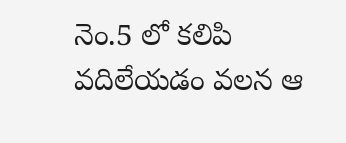నెం.5 లో కలిపి వదిలేయడం వలన ఆ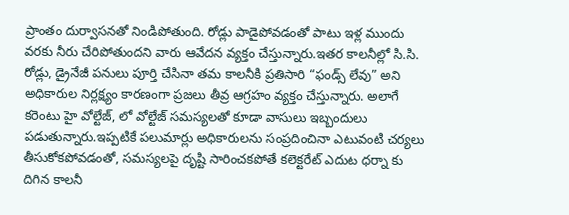ప్రాంతం దుర్వాసనతో నిండిపోతుంది. రోడ్లు పాడైపోవడంతో పాటు ఇళ్ల ముందు వరకు నీరు చేరిపోతుందని వారు ఆవేదన వ్యక్తం చేస్తున్నారు.ఇతర కాలనీల్లో సి.సి. రోడ్లు, డ్రైనేజీ పనులు పూర్తి చేసినా తమ కాలనీకి ప్రతిసారి “ఫండ్స్ లేవు” అని అధికారుల నిర్లక్ష్యం కారణంగా ప్రజలు తీవ్ర ఆగ్రహం వ్యక్తం చేస్తున్నారు. అలాగే కరెంటు హై వోల్టేజ్, లో వోల్టేజ్ సమస్యలతో కూడా వాసులు ఇబ్బందులు పడుతున్నారు.ఇప్పటికే పలుమార్లు అధికారులను సంప్రదించినా ఎటువంటి చర్యలు తీసుకోకపోవడంతో, సమస్యలపై దృష్టి సారించకపోతే కలెక్టరేట్ ఎదుట ధర్నా కు దిగిన కాలనీ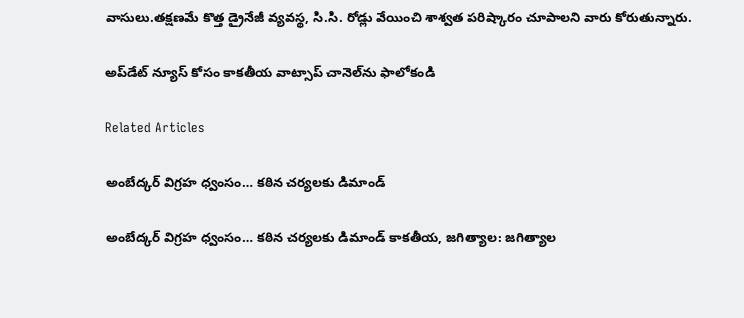వాసులు.తక్షణమే కొత్త డ్రైనేజీ వ్యవస్థ, సి.సి. రోడ్లు వేయించి శాశ్వత పరిష్కారం చూపాలని వారు కోరుతున్నారు.

అప్‌డేట్ న్యూస్ కోసం కాక‌తీయ వాట్సాప్ చానెల్‌ను ఫాలోకండి

Related Articles

అంబేద్కర్ విగ్రహ ధ్వంసం… కఠిన చర్యలకు డిమాండ్

అంబేద్కర్ విగ్రహ ధ్వంసం… కఠిన చర్యలకు డిమాండ్ కాకతీయ, జగిత్యాల: జగిత్యాల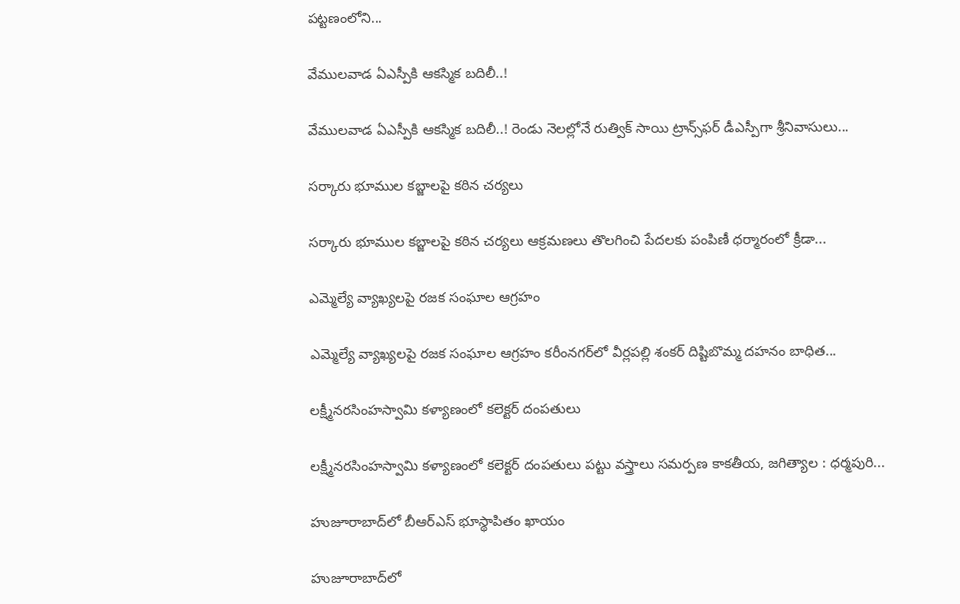పట్టణంలోని...

వేములవాడ ఏఎస్పీకి ఆకస్మిక బదిలీ..!

వేములవాడ ఏఎస్పీకి ఆకస్మిక బదిలీ..! రెండు నెలల్లోనే రుత్విక్ సాయి ట్రాన్స్‌ఫర్ డీఎస్పీగా శ్రీనివాసులు...

సర్కారు భూముల కబ్జాలపై కఠిన చర్యలు

సర్కారు భూముల కబ్జాలపై కఠిన చర్యలు ఆక్రమణలు తొలగించి పేదలకు పంపిణీ ధర్మారంలో క్రీడా...

ఎమ్మెల్యే వ్యాఖ్యలపై రజక సంఘాల ఆగ్రహం

ఎమ్మెల్యే వ్యాఖ్యలపై రజక సంఘాల ఆగ్రహం కరీంనగర్‌లో వీర్లపల్లి శంకర్ దిష్టిబొమ్మ దహనం బాధిత...

లక్ష్మీనరసింహస్వామి కళ్యాణంలో కలెక్టర్ దంపతులు

లక్ష్మీనరసింహస్వామి కళ్యాణంలో కలెక్టర్ దంపతులు పట్టు వస్త్రాలు సమర్పణ కాక‌తీయ‌, జగిత్యాల : ధర్మపురి...

హుజూరాబాద్‌లో బీఆర్‌ఎస్ భూస్థాపితం ఖాయం

హుజూరాబాద్‌లో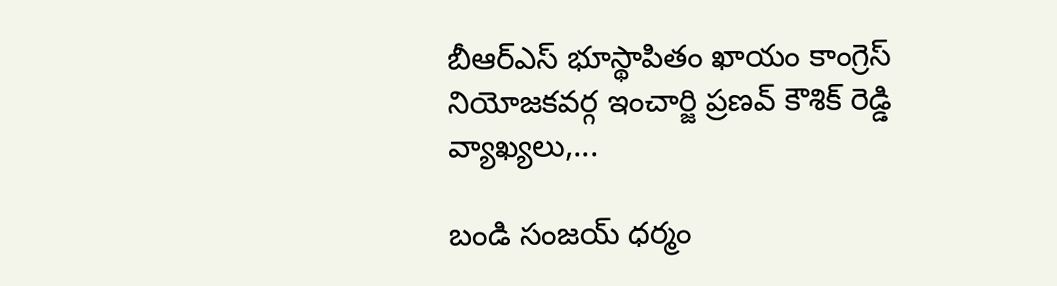బీఆర్‌ఎస్ భూస్థాపితం ఖాయం కాంగ్రెస్ నియోజకవర్గ ఇంచార్జి ప్రణవ్ కౌశిక్ రెడ్డి వ్యాఖ్యలు,...

బండి సంజయ్ ధర్మం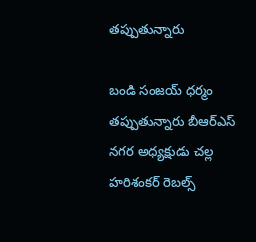తప్పుతున్నారు

బండి సంజయ్ ధర్మం తప్పుతున్నారు బీఆర్‌ఎస్ నగర అధ్యక్షుడు చల్ల హరిశంకర్ రెబల్స్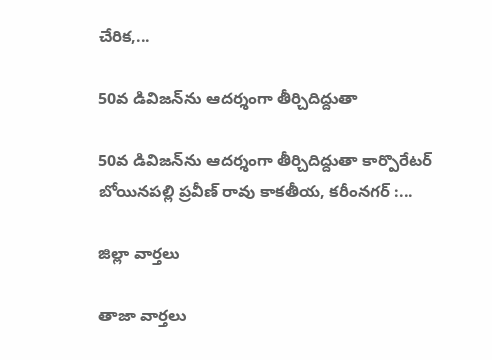చేరిక,...

50వ డివిజన్‌ను ఆదర్శంగా తీర్చిదిద్దుతా

50వ డివిజన్‌ను ఆదర్శంగా తీర్చిదిద్దుతా కార్పొరేటర్ బోయినపల్లి ప్రవీణ్ రావు కాక‌తీయ‌, కరీంనగర్ :...

జిల్లా వార్త‌లు

తాజా వార్త‌లు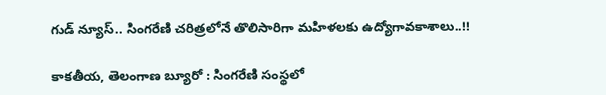గుడ్ న్యూస్.. సింగరేణి చరిత్రలోనే తొలిసారిగా మ‌హిళ‌ల‌కు ఉద్యోగావ‌కాశాలు..!!

కాక‌తీయ‌, తెలంగాణ బ్యూరో : సింగరేణి సంస్థలో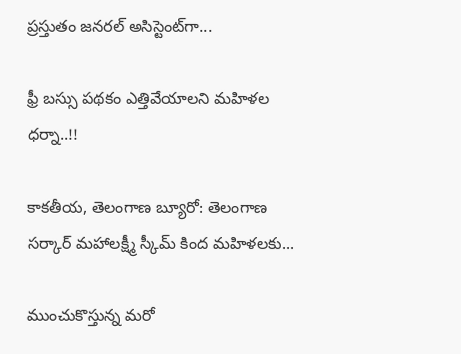ప్రస్తుతం జనరల్ అసిస్టెంట్‌గా...

ఫ్రీ బస్సు పథకం ఎత్తివేయాలని మహిళల ధర్నా..!!

కాకతీయ, తెలంగాణ బ్యూరో: తెలంగాణ సర్కార్ మహాలక్ష్మీ స్కీమ్ కింద మహిళలకు...

ముంచుకొస్తున్న మరో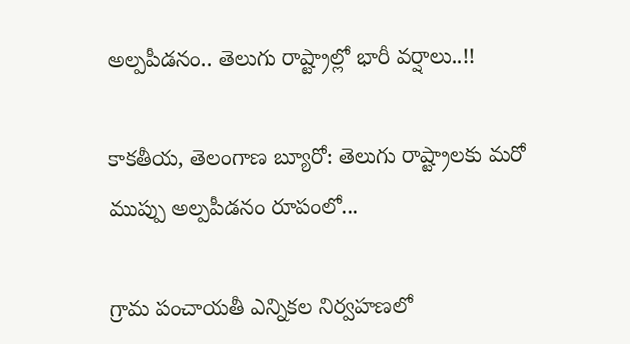అల్పపీడనం.. తెలుగు రాష్ట్రాల్లో భారీ వర్షాలు..!!

కాకతీయ, తెలంగాణ బ్యూరో: తెలుగు రాష్ట్రాలకు మరో ముప్పు అల్పపీడనం రూపంలో...

గ్రామ పంచాయ‌తీ ఎన్నిక‌ల నిర్వ‌హ‌ణ‌లో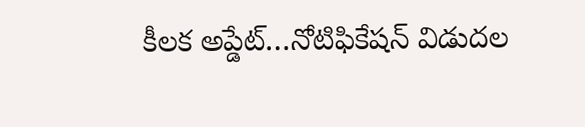కీల‌క అప్డేట్‌…నోటిఫికేషన్ విడుదల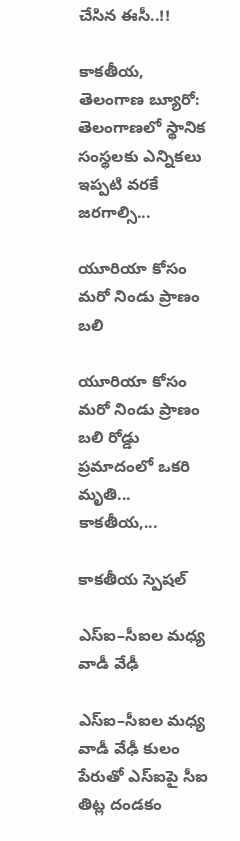చేసిన ఈసీ..!!

కాకతీయ, తెలంగాణ బ్యూరో:  తెలంగాణలో స్థానిక సంస్థలకు ఎన్నికలు ఇప్పటి వరకే జరగాల్సి...

యూరియా కోసం మరో నిండు ప్రాణం బలి

యూరియా కోసం మరో నిండు ప్రాణం బలి రోడ్డు ప్రమాదంలో ఒకరి మృతి... కాకతీయ,...

కాక‌తీయ స్పెష‌ల్‌

ఎస్ఐ–సీఐల మ‌ధ్య వాడీ వేఢీ

ఎస్ఐ–సీఐల మ‌ధ్య వాడీ వేఢీ కులం పేరుతో ఎస్ఐపై సీఐ తిట్ల దండ‌కం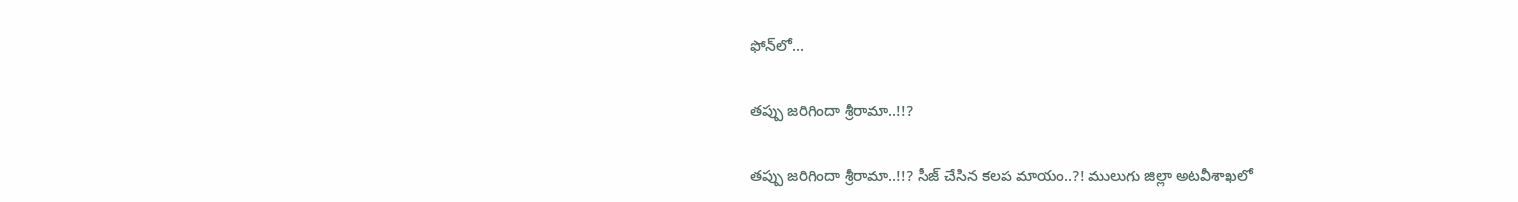ఫోన్‌లో...

త‌ప్పు జ‌రిగిందా శ్రీరామా..!!?

త‌ప్పు జ‌రిగిందా శ్రీరామా..!!? సీజ్ చేసిన క‌ల‌ప‌ మాయం..?! ములుగు జిల్లా అట‌వీశాఖ‌లో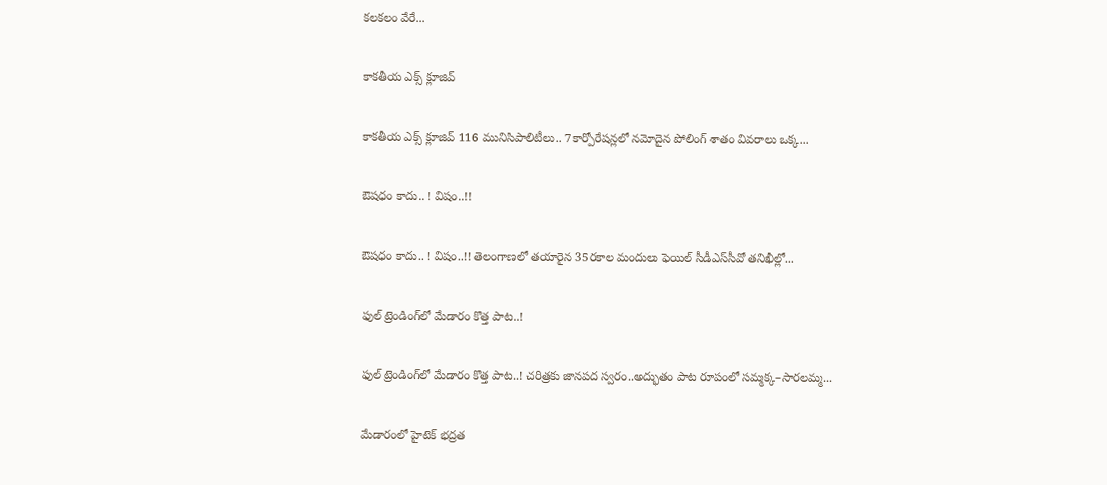క‌ల‌క‌లం వేరే...

కాక‌తీయ ఎక్స్ క్లూజివ్

కాక‌తీయ ఎక్స్ క్లూజివ్ 116 మునిసిపాలిటీలు.. 7కార్పోరేష‌న్ల‌లో న‌మోదైన పోలింగ్ శాతం వివ‌రాలు ఒక్క...

ఔష‌ధం కాదు.. ! విషం..!!

ఔష‌ధం కాదు.. ! విషం..!! తెలంగాణలో తయారైన 35ర‌కాల మందులు ఫెయిల్‌ సీడీఎస్‌సీవో తనిఖీల్లో...

ఫుల్ ట్రెండింగ్‌లో మేడారం కొత్త పాట..!

ఫుల్ ట్రెండింగ్‌లో మేడారం కొత్త పాట..! చరిత్రకు జానపద స్వరం..అద్భుతం పాట రూపంలో సమ్మక్క–సారలమ్మ...

మేడారంలో హైటెక్ భద్రత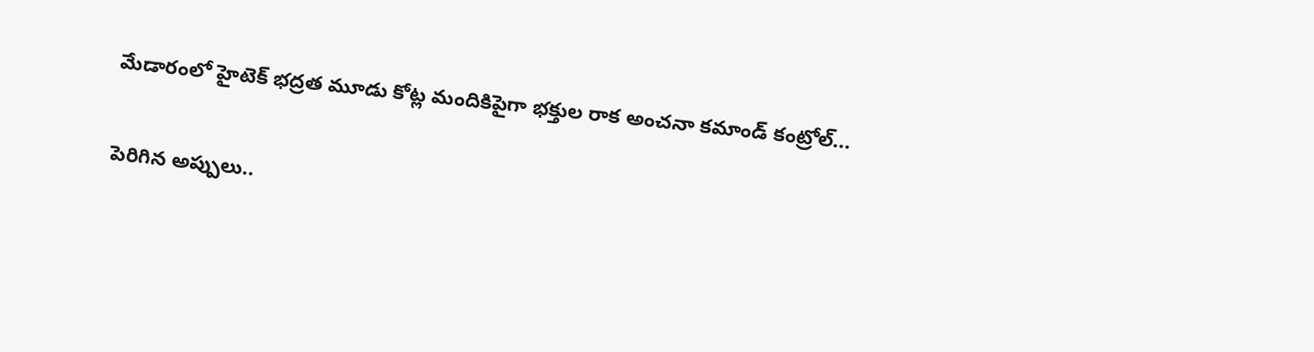మేడారంలో హైటెక్ భద్రత మూడు కోట్ల మందికిపైగా భక్తుల రాక అంచనా కమాండ్ కంట్రోల్...

పెరిగిన అప్పులు..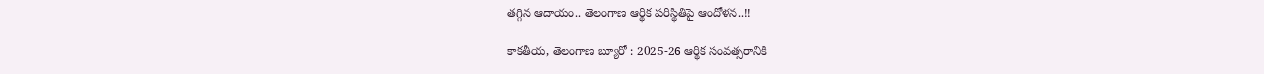తగ్గిన ఆదాయం.. తెలంగాణ ఆర్థిక పరిస్థితిపై ఆందోళన..!!

కాకతీయ, తెలంగాణ బ్యూరో : 2025-26 ఆర్థిక సంవత్సరానికి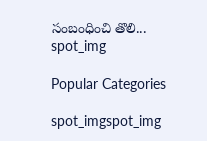సంబంధించి తొలి...
spot_img

Popular Categories

spot_imgspot_img